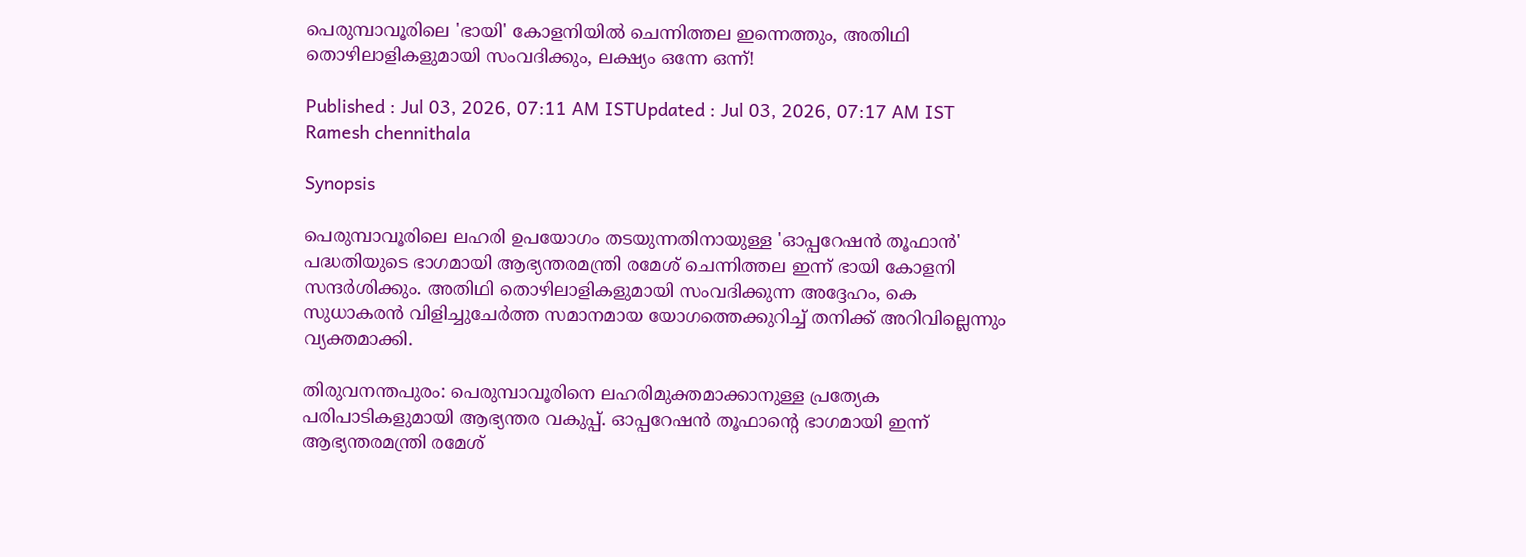പെരുമ്പാവൂരിലെ 'ഭായി' കോളനിയിൽ ചെന്നിത്തല ഇന്നെത്തും, അതിഥി തൊഴിലാളികളുമായി സംവദിക്കും, ലക്ഷ്യം ഒന്നേ ഒന്ന്!

Published : Jul 03, 2026, 07:11 AM ISTUpdated : Jul 03, 2026, 07:17 AM IST
Ramesh chennithala

Synopsis

പെരുമ്പാവൂരിലെ ലഹരി ഉപയോഗം തടയുന്നതിനായുള്ള 'ഓപ്പറേഷൻ തൂഫാൻ' പദ്ധതിയുടെ ഭാഗമായി ആഭ്യന്തരമന്ത്രി രമേശ് ചെന്നിത്തല ഇന്ന് ഭായി കോളനി സന്ദർശിക്കും. അതിഥി തൊഴിലാളികളുമായി സംവദിക്കുന്ന അദ്ദേഹം, കെ സുധാകരൻ വിളിച്ചുചേർത്ത സമാനമായ യോഗത്തെക്കുറിച്ച് തനിക്ക് അറിവില്ലെന്നും വ്യക്തമാക്കി.

തിരുവനന്തപുരം: പെരുമ്പാവൂരിനെ ലഹരിമുക്തമാക്കാനുള്ള പ്രത്യേക പരിപാടികളുമായി ആഭ്യന്തര വകുപ്പ്. ഓപ്പറേഷൻ തൂഫാന്‍റെ ഭാഗമായി ഇന്ന് ആഭ്യന്തരമന്ത്രി രമേശ്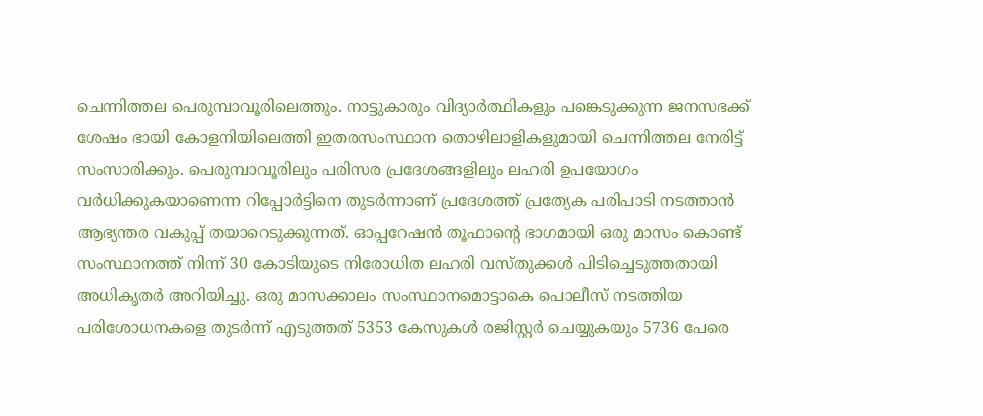ചെന്നിത്തല പെരുമ്പാവൂരിലെത്തും. നാട്ടുകാരും വിദ്യാർത്ഥികളും പങ്കെടുക്കുന്ന ജനസഭക്ക് ശേഷം ഭായി കോളനിയിലെത്തി ഇതരസംസ്ഥാന തൊഴിലാളികളുമായി ചെന്നിത്തല നേരിട്ട് സംസാരിക്കും. പെരുമ്പാവൂരിലും പരിസര പ്രദേശങ്ങളിലും ലഹരി ഉപയോഗം വർധിക്കുകയാണെന്ന റിപ്പോർട്ടിനെ തുടർന്നാണ് പ്രദേശത്ത് പ്രത്യേക പരിപാടി നടത്താൻ ആഭ്യന്തര വകുപ്പ് തയാറെടുക്കുന്നത്. ഓപ്പറേഷൻ തൂഫാന്റെ ഭാഗമായി ഒരു മാസം കൊണ്ട് സംസ്ഥാനത്ത് നിന്ന് 30 കോടിയുടെ നിരോധിത ലഹരി വസ്തുക്കൾ പിടിച്ചെടുത്തതായി അധികൃതർ അറിയിച്ചു. ഒരു മാസക്കാലം സംസ്ഥാനമൊട്ടാകെ പൊലീസ് നടത്തിയ പരിശോധനകളെ തുടർന്ന് എടുത്തത് 5353 കേസുകൾ രജിസ്റ്റർ ചെയ്യുകയും 5736 പേരെ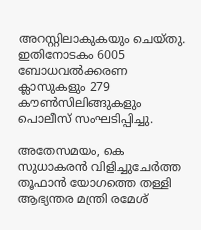അറസ്റ്റിലാകുകയും ചെയ്തു. ഇതിനോടകം 6005 ബോധവൽക്കരണ ക്ലാസുകളും 279 കൗൺസിലിങ്ങുകളും പൊലീസ് സംഘടിപ്പിച്ചു.

അതേസമയം, കെ സുധാകരൻ വിളിച്ചുചേർത്ത തൂഫാൻ യോഗത്തെ തള്ളി ആഭ്യന്തര മന്ത്രി രമേശ്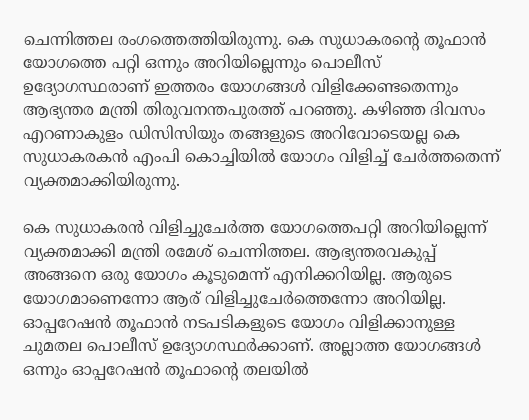ചെന്നിത്തല രംഗത്തെത്തിയിരുന്നു. കെ സുധാകരൻ്റെ തൂഫാൻ യോഗത്തെ പറ്റി ഒന്നും അറിയില്ലെന്നും പൊലീസ് ഉദ്യോഗസ്ഥരാണ് ഇത്തരം യോഗങ്ങൾ വിളിക്കേണ്ടതെന്നും ആഭ്യന്തര മന്ത്രി തിരുവനന്തപുരത്ത് പറഞ്ഞു. കഴിഞ്ഞ ദിവസം എറണാകുളം ഡിസിസിയും തങ്ങളുടെ അറിവോടെയല്ല കെ സുധാകരകൻ എംപി കൊച്ചിയിൽ യോഗം വിളിച്ച് ചേർത്തതെന്ന് വ്യക്തമാക്കിയിരുന്നു.

കെ സുധാകരൻ വിളിച്ചുചേർത്ത യോഗത്തെപറ്റി അറിയില്ലെന്ന് വ്യക്തമാക്കി മന്ത്രി രമേശ് ചെന്നിത്തല. ആഭ്യന്തരവകുപ്പ് അങ്ങനെ ഒരു യോഗം കൂടുമെന്ന് എനിക്കറിയില്ല. ആരുടെ യോഗമാണെന്നോ ആര് വിളിച്ചുചേർത്തെന്നോ അറിയില്ല. ഓപ്പറേഷൻ തൂഫാൻ നടപടികളുടെ യോഗം വിളിക്കാനുള്ള ചുമതല പൊലീസ് ഉദ്യോഗസ്ഥർക്കാണ്. അല്ലാത്ത യോഗങ്ങൾ ഒന്നും ഓപ്പറേഷൻ തൂഫാന്റെ തലയിൽ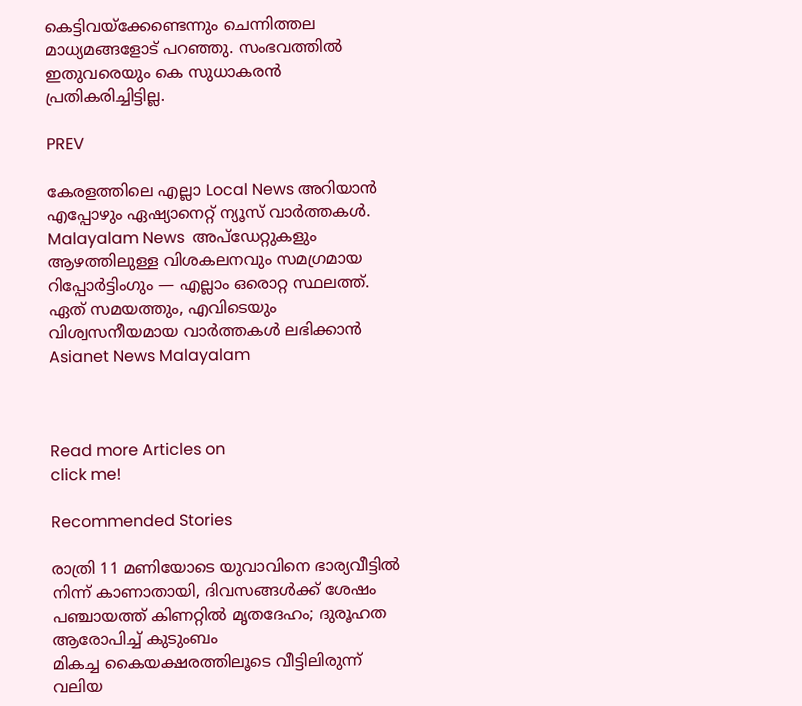കെട്ടിവയ്ക്കേണ്ടെന്നും ചെന്നിത്തല മാധ്യമങ്ങളോട് പറഞ്ഞു. സംഭവത്തിൽ ഇതുവരെയും കെ സുധാകരൻ പ്രതികരിച്ചിട്ടില്ല.

PREV

കേരളത്തിലെ എല്ലാ Local News അറിയാൻ എപ്പോഴും ഏഷ്യാനെറ്റ് ന്യൂസ് വാർത്തകൾ. Malayalam News  അപ്‌ഡേറ്റുകളും ആഴത്തിലുള്ള വിശകലനവും സമഗ്രമായ റിപ്പോർട്ടിംഗും — എല്ലാം ഒരൊറ്റ സ്ഥലത്ത്. ഏത് സമയത്തും, എവിടെയും വിശ്വസനീയമായ വാർത്തകൾ ലഭിക്കാൻ Asianet News Malayalam



Read more Articles on
click me!

Recommended Stories

രാത്രി 11 മണിയോടെ യുവാവിനെ ഭാര്യവീട്ടിൽ നിന്ന് കാണാതായി, ദിവസങ്ങൾക്ക് ശേഷം പഞ്ചായത്ത് കിണറ്റിൽ മൃതദേഹം; ദുരൂഹത ആരോപിച്ച് കുടുംബം
മികച്ച കൈയക്ഷരത്തിലൂടെ വീട്ടിലിരുന്ന് വലിയ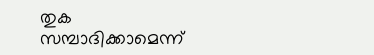തുക സമ്പാദിക്കാമെന്ന്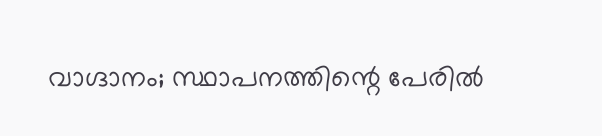വാഗ്ദാനം; സ്ഥാപനത്തിന്റെ പേരിൽ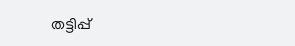തട്ടിപ്പ്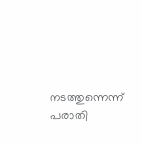നടത്തുന്നെന്ന് പരാതി